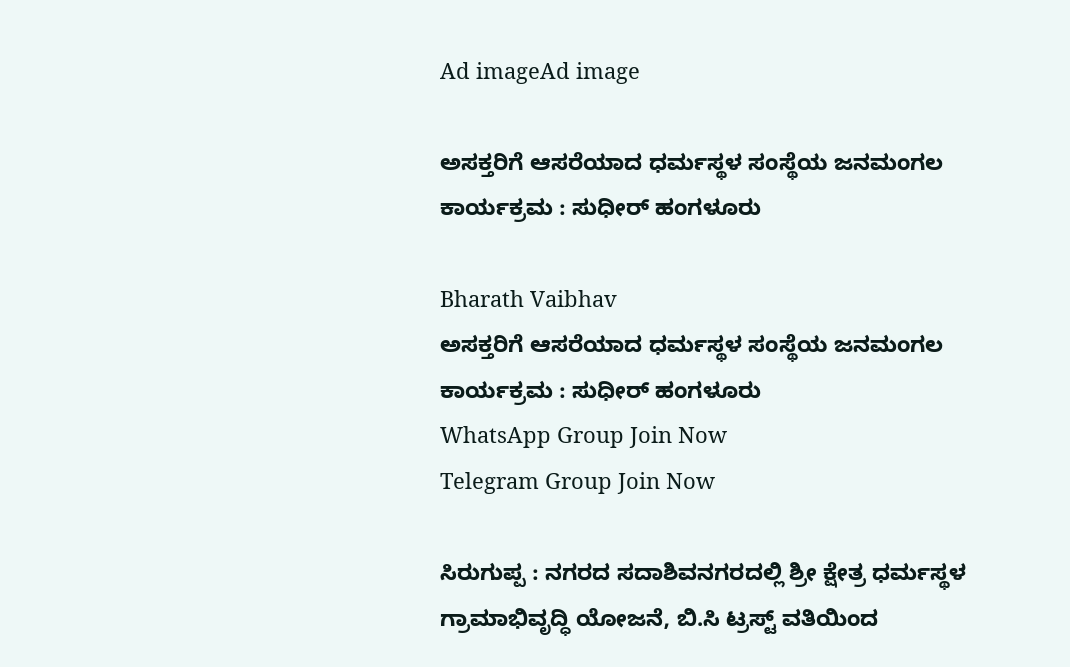Ad imageAd image

ಅಸಕ್ತರಿಗೆ ಆಸರೆಯಾದ ಧರ್ಮಸ್ಥಳ ಸಂಸ್ಥೆಯ ಜನಮಂಗಲ ಕಾರ್ಯಕ್ರಮ : ಸುಧೀರ್‌ ಹಂಗಳೂರು

Bharath Vaibhav
ಅಸಕ್ತರಿಗೆ ಆಸರೆಯಾದ ಧರ್ಮಸ್ಥಳ ಸಂಸ್ಥೆಯ ಜನಮಂಗಲ ಕಾರ್ಯಕ್ರಮ : ಸುಧೀರ್‌ ಹಂಗಳೂರು
WhatsApp Group Join Now
Telegram Group Join Now

ಸಿರುಗುಪ್ಪ : ನಗರದ ಸದಾಶಿವನಗರದಲ್ಲಿ ಶ್ರೀ ಕ್ಷೇತ್ರ ಧರ್ಮಸ್ಥಳ ಗ್ರಾಮಾಭಿವೃದ್ಧಿ ಯೋಜನೆ, ಬಿ.ಸಿ ಟ್ರಸ್ಟ್ ವತಿಯಿಂದ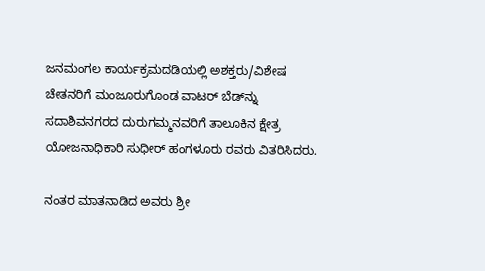ಜನಮಂಗಲ ಕಾರ್ಯಕ್ರಮದಡಿಯಲ್ಲಿ ಅಶಕ್ತರು/ವಿಶೇಷ ಚೇತನರಿಗೆ ಮಂಜೂರುಗೊಂಡ ವಾಟರ್‌ ಬೆಡ್‌ನ್ನು ಸದಾಶಿವನಗರದ ದುರುಗಮ್ಮನವರಿಗೆ ತಾಲೂಕಿನ ಕ್ಷೇತ್ರ ಯೋಜನಾಧಿಕಾರಿ ಸುಧೀರ್‌ ಹಂಗಳೂರು ರವರು ವಿತರಿಸಿದರು.

ನಂತರ ಮಾತನಾಡಿದ ಅವರು ಶ್ರೀ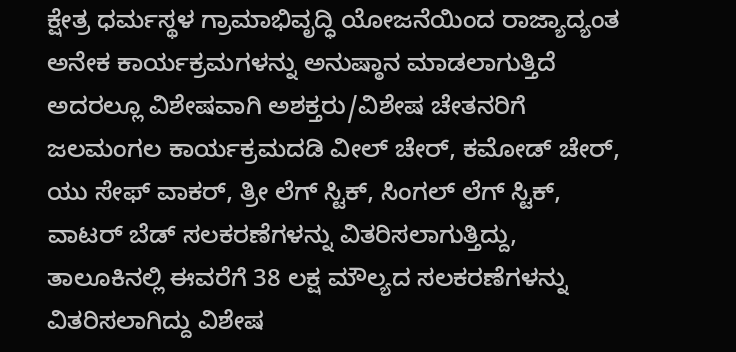ಕ್ಷೇತ್ರ ಧರ್ಮಸ್ಥಳ ಗ್ರಾಮಾಭಿವೃದ್ಧಿ ಯೋಜನೆಯಿಂದ ರಾಜ್ಯಾದ್ಯಂತ ಅನೇಕ ಕಾರ್ಯಕ್ರಮಗಳನ್ನು ಅನುಷ್ಠಾನ ಮಾಡಲಾಗುತ್ತಿದೆ ಅದರಲ್ಲೂ ವಿಶೇಷವಾಗಿ ಅಶಕ್ತರು/ವಿಶೇಷ ಚೇತನರಿಗೆ ಜಲಮಂಗಲ ಕಾರ್ಯಕ್ರಮದಡಿ ವೀಲ್ ಚೇರ್, ಕಮೋಡ್ ಚೇರ್, ಯು ಸೇಫ್ ವಾಕರ್, ತ್ರೀ ಲೆಗ್ ಸ್ಟಿಕ್, ಸಿಂಗಲ್ ಲೆಗ್ ಸ್ಟಿಕ್, ವಾಟರ್ ಬೆಡ್ ಸಲಕರಣೆಗಳನ್ನು ವಿತರಿಸಲಾಗುತ್ತಿದ್ದು, ತಾಲೂಕಿನಲ್ಲಿ ಈವರೆಗೆ 38 ಲಕ್ಷ ಮೌಲ್ಯದ ಸಲಕರಣೆಗಳನ್ನು ವಿತರಿಸಲಾಗಿದ್ದು ವಿಶೇಷ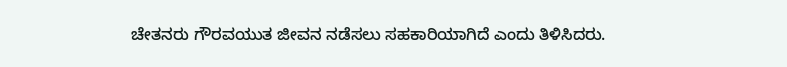ಚೇತನರು ಗೌರವಯುತ ಜೀವನ ನಡೆಸಲು ಸಹಕಾರಿಯಾಗಿದೆ ಎಂದು ತಿಳಿಸಿದರು.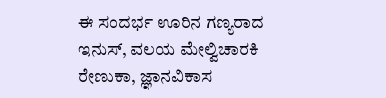ಈ ಸಂದರ್ಭ ಊರಿನ ಗಣ್ಯರಾದ ಇನುಸ್, ವಲಯ ಮೇಲ್ವಿಚಾರಕಿ ರೇಣುಕಾ, ಜ್ಞಾನವಿಕಾಸ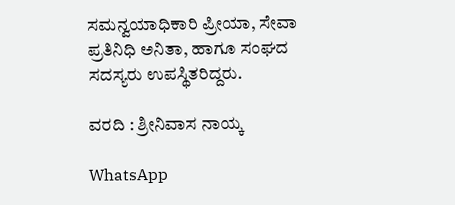ಸಮನ್ವಯಾಧಿಕಾರಿ ಪ್ರೀಯಾ, ಸೇವಾ ಪ್ರತಿನಿಧಿ ಅನಿತಾ, ಹಾಗೂ ಸಂಘದ ಸದಸ್ಯರು ಉಪಸ್ಥಿತರಿದ್ದರು.

ವರದಿ : ಶ್ರೀನಿವಾಸ ನಾಯ್ಕ

WhatsApp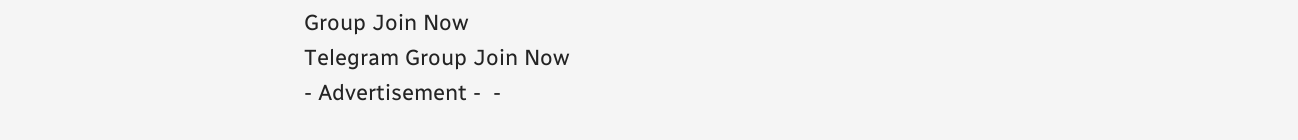Group Join Now
Telegram Group Join Now
- Advertisement -  -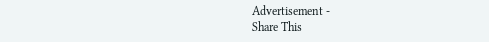Advertisement -
Share This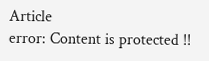Article
error: Content is protected !!